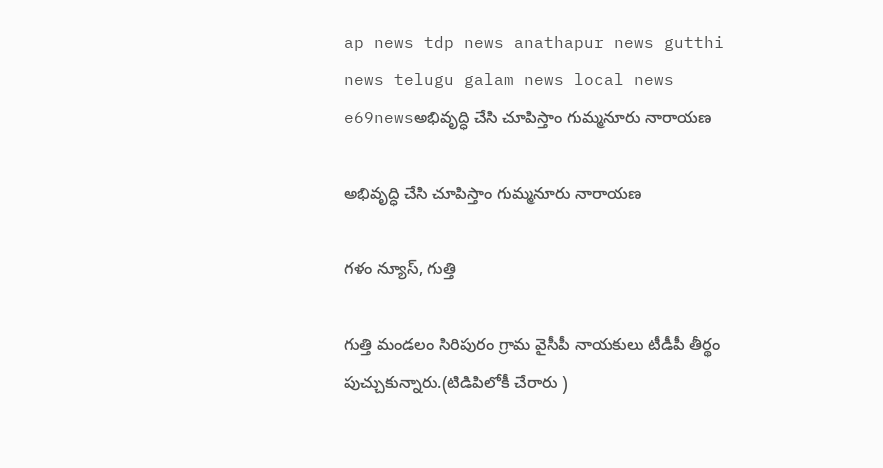ap news tdp news anathapur news gutthi news telugu galam news local news e69newsఅభివృద్ధి చేసి చూపిస్తాం గుమ్మనూరు నారాయణ

అభివృద్ధి చేసి చూపిస్తాం గుమ్మనూరు నారాయణ

గళం న్యూస్, గుత్తి

గుత్తి మండలం సిరిపురం గ్రామ వైసీపీ నాయకులు టీడీపీ తీర్థం పుచ్చుకున్నారు.(టిడిపిలోకీ చేరారు )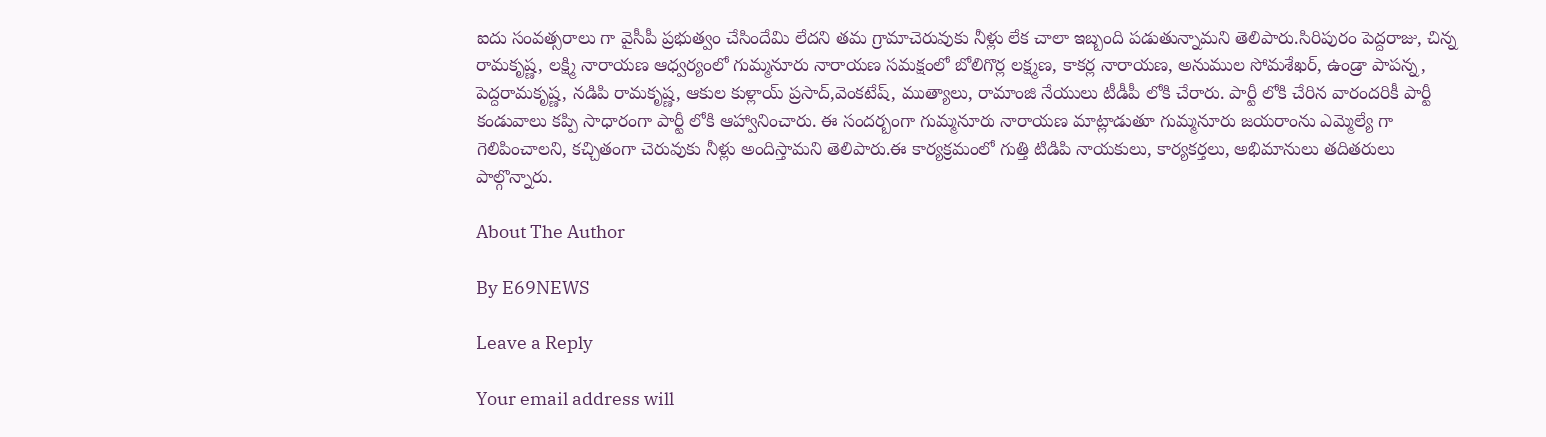ఐదు సంవత్సరాలు గా వైసీపీ ప్రభుత్వం చేసిందేమి లేదని తమ గ్రామాచెరువుకు నీళ్లు లేక చాలా ఇబ్బంది పడుతున్నామని తెలిపారు.సిరిపురం పెద్దరాజు, చిన్న రామకృష్ణ, లక్ష్మి నారాయణ ఆధ్వర్యంలో గుమ్మనూరు నారాయణ సమక్షంలో బోలిగొర్ల లక్ష్మణ, కాకర్ల నారాయణ, అనుముల సోమశేఖర్, ఉండ్రా పాపన్న, పెద్దరామకృష్ణ, నడిపి రామకృష్ణ, ఆకుల కుళ్లాయ్ ప్రసాద్,వెంకటేష్, ముత్యాలు, రామాంజి నేయులు టీడీపీ లోకి చేరారు. పార్టీ లోకి చేరిన వారందరికీ పార్టీ కండువాలు కప్పి సాధారంగా పార్టీ లోకి ఆహ్వానించారు. ఈ సందర్బంగా గుమ్మనూరు నారాయణ మాట్లాడుతూ గుమ్మనూరు జయరాంను ఎమ్మెల్యే గా గెలిపించాలని, కచ్చితంగా చెరువుకు నీళ్లు అందిస్తామని తెలిపారు.ఈ కార్యక్రమంలో గుత్తి టిడిపి నాయకులు, కార్యకర్తలు, అభిమానులు తదితరులు పాల్గొన్నారు.

About The Author

By E69NEWS

Leave a Reply

Your email address will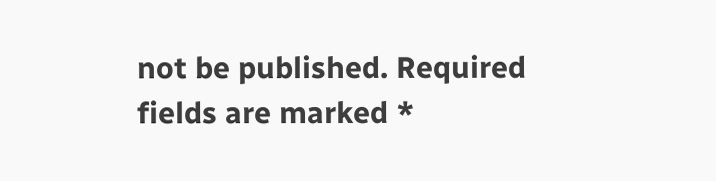not be published. Required fields are marked *